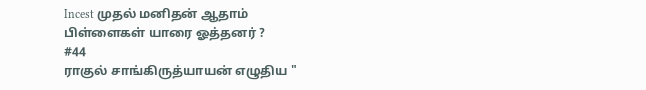Incest முதல் மனிதன் ஆதாம் பிள்ளைகள் யாரை ஓத்தனர் ?
#44
ராகுல் சாங்கிருத்யாயன் எழுதிய "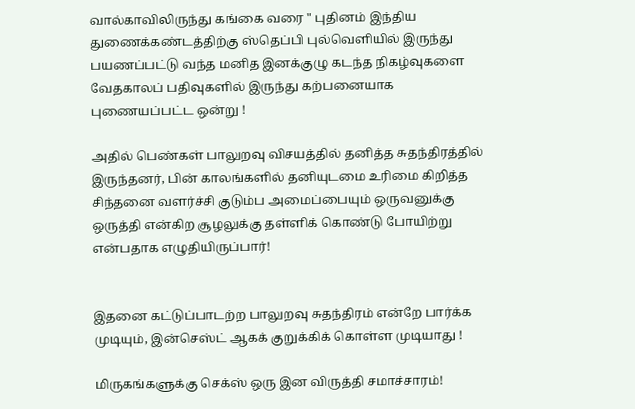வால்காவிலிருந்து கங்கை வரை " புதினம் இந்திய துணைக்கண்டத்திற்கு ஸ்தெப்பி புல்வெளியில் இருந்து பயணப்பட்டு வந்த மனித இனக்குழு கடந்த நிகழ்வுகளை வேதகாலப் பதிவுகளில் இருந்து கற்பனையாக புணையப்பட்ட ஒன்று !

அதில் பெண்கள் பாலுறவு விசயத்தில் தனித்த சுதந்திரத்தில் இருந்தனர், பின் காலங்களில் தனியுடமை உரிமை கிறித்த சிந்தனை வளர்ச்சி குடும்ப அமைப்பையும் ஒருவனுக்கு ஒருத்தி என்கிற சூழலுக்கு தள்ளிக் கொண்டு போயிற்று என்பதாக எழுதியிருப்பார்!


இதனை கட்டுப்பாடற்ற பாலுறவு சுதந்திரம் என்றே பார்க்க முடியும், இன்செஸ்ட் ஆகக் குறுக்கிக் கொள்ள முடியாது !

மிருகங்களுக்கு செக்ஸ் ஒரு இன விருத்தி சமாச்சாரம்!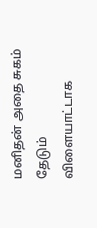மனிதன் அதை சுகம் தேடும் விளையாட்டாக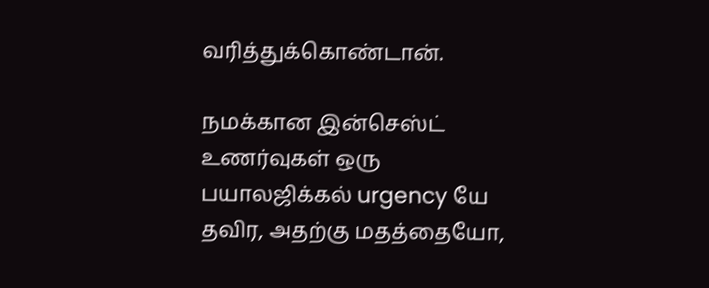வரித்துக்கொண்டான்.

நமக்கான இன்செஸ்ட் உணர்வுகள் ஒரு பயாலஜிக்கல் urgency யே தவிர, அதற்கு மதத்தையோ,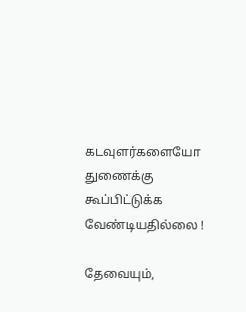கடவுளர்களையோ துணைக்கு கூப்பிட்டுக்க வேண்டியதில்லை !

தேவையும்,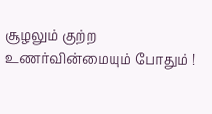சூழலும் குற்ற உணர்வின்மையும் போதும் !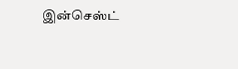இன்செஸ்ட்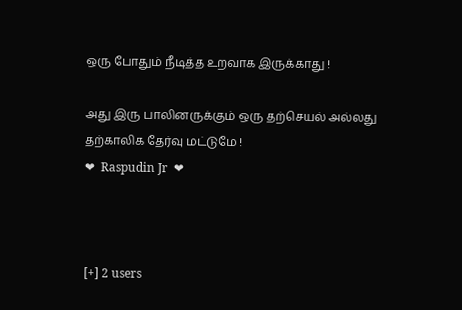ஒரு போதும் நீடித்த உறவாக இருக்காது !

அது இரு பாலினருக்கும் ஒரு தற்செயல் அல்லது தற்காலிக தேர்வு மட்டுமே !
❤  Raspudin Jr  ❤



[+] 2 users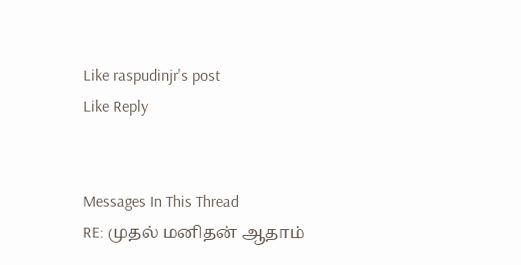Like raspudinjr's post
Like Reply


Messages In This Thread
RE: முதல் மனிதன் ஆதாம்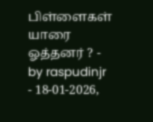பிள்ளைகள் யாரை ஓத்தனர் ? - by raspudinjr - 18-01-2026,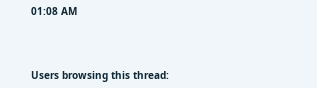01:08 AM



Users browsing this thread: